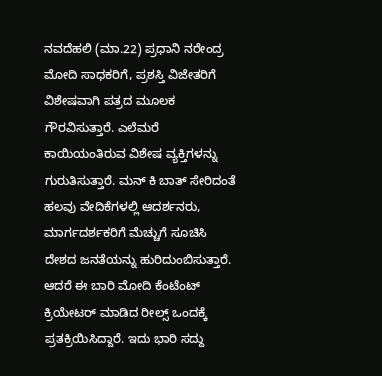ನವದೆಹಲಿ (ಮಾ.22) ಪ್ರಧಾನಿ ನರೇಂದ್ರ ಮೋದಿ ಸಾಧಕರಿಗೆ, ಪ್ರಶಸ್ತಿ ವಿಜೇತರಿಗೆ ವಿಶೇಷವಾಗಿ ಪತ್ರದ ಮೂಲಕ ಗೌರವಿಸುತ್ತಾರೆ. ಎಲೆಮರೆ ಕಾಯಿಯಂತಿರುವ ವಿಶೇಷ ವ್ಯಕ್ತಿಗಳನ್ನು ಗುರುತಿಸುತ್ತಾರೆ. ಮನ್ ಕಿ ಬಾತ್ ಸೇರಿದಂತೆ ಹಲವು ವೇದಿಕೆಗಳಲ್ಲಿ ಆದರ್ಶನರು, ಮಾರ್ಗದರ್ಶಕರಿಗೆ ಮೆಚ್ಚುಗೆ ಸೂಚಿಸಿ ದೇಶದ ಜನತೆಯನ್ನು ಹುರಿದುಂಬಿಸುತ್ತಾರೆ. ಆದರೆ ಈ ಬಾರಿ ಮೋದಿ ಕೆಂಟೆಂಟ್ ಕ್ರಿಯೇಟರ್ ಮಾಡಿದ ರೀಲ್ಸ್ ಒಂದಕ್ಕೆ ಪ್ರತಕ್ರಿಯಿಸಿದ್ದಾರೆ. ಇದು ಭಾರಿ ಸದ್ದು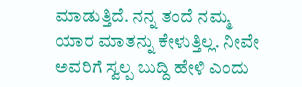ಮಾಡುತ್ತಿದೆ. ನನ್ನ ತಂದೆ ನಮ್ಮ ಯಾರ ಮಾತನ್ನು ಕೇಳುತ್ತಿಲ್ಲ. ನೀವೇ ಅವರಿಗೆ ಸ್ವಲ್ಪ ಬುದ್ದಿ ಹೇಳಿ ಎಂದು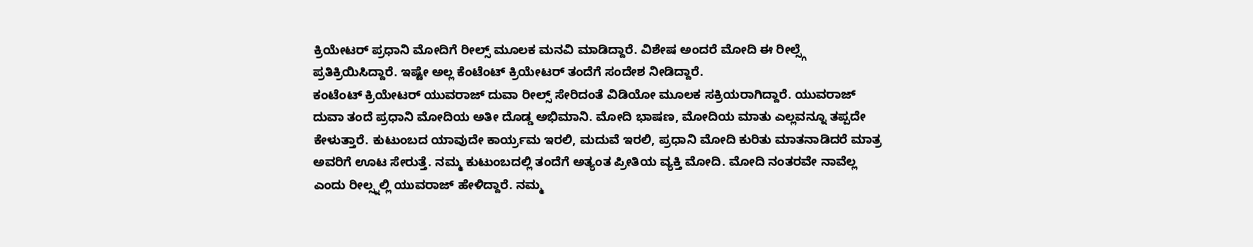ಕ್ರಿಯೇಟರ್ ಪ್ರಧಾನಿ ಮೋದಿಗೆ ರೀಲ್ಸ್ ಮೂಲಕ ಮನವಿ ಮಾಡಿದ್ದಾರೆ. ವಿಶೇಷ ಅಂದರೆ ಮೋದಿ ಈ ರೀಲ್ಸ್ಗೆ ಪ್ರತಿಕ್ರಿಯಿಸಿದ್ದಾರೆ. ಇಷ್ಟೇ ಅಲ್ಲ ಕೆಂಟೆಂಟ್ ಕ್ರಿಯೇಟರ್ ತಂದೆಗೆ ಸಂದೇಶ ನೀಡಿದ್ದಾರೆ.
ಕಂಟೆಂಟ್ ಕ್ರಿಯೇಟರ್ ಯುವರಾಜ್ ದುವಾ ರೀಲ್ಸ್ ಸೇರಿದಂತೆ ವಿಡಿಯೋ ಮೂಲಕ ಸಕ್ರಿಯರಾಗಿದ್ದಾರೆ. ಯುವರಾಜ್ ದುವಾ ತಂದೆ ಪ್ರಧಾನಿ ಮೋದಿಯ ಅತೀ ದೊಡ್ಡ ಅಭಿಮಾನಿ. ಮೋದಿ ಭಾಷಣ, ಮೋದಿಯ ಮಾತು ಎಲ್ಲವನ್ನೂ ತಪ್ಪದೇ ಕೇಳುತ್ತಾರೆ. ಕುಟುಂಬದ ಯಾವುದೇ ಕಾರ್ಯ್ರಮ ಇರಲಿ, ಮದುವೆ ಇರಲಿ, ಪ್ರಧಾನಿ ಮೋದಿ ಕುರಿತು ಮಾತನಾಡಿದರೆ ಮಾತ್ರ ಅವರಿಗೆ ಊಟ ಸೇರುತ್ತೆ. ನಮ್ಮ ಕುಟುಂಬದಲ್ಲಿ ತಂದೆಗೆ ಅತ್ಯಂತ ಪ್ರೀತಿಯ ವ್ಯಕ್ತಿ ಮೋದಿ. ಮೋದಿ ನಂತರವೇ ನಾವೆಲ್ಲ ಎಂದು ರೀಲ್ಸ್ನಲ್ಲಿ ಯುವರಾಜ್ ಹೇಳಿದ್ದಾರೆ. ನಮ್ಮ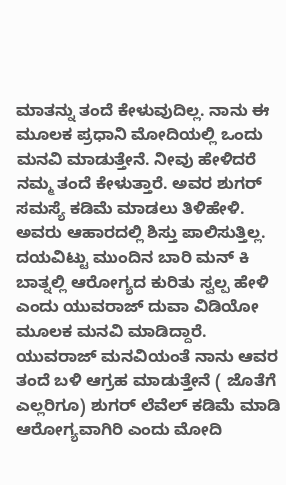ಮಾತನ್ನು ತಂದೆ ಕೇಳುವುದಿಲ್ಲ. ನಾನು ಈ ಮೂಲಕ ಪ್ರಧಾನಿ ಮೋದಿಯಲ್ಲಿ ಒಂದು ಮನವಿ ಮಾಡುತ್ತೇನೆ. ನೀವು ಹೇಳಿದರೆ ನಮ್ಮ ತಂದೆ ಕೇಳುತ್ತಾರೆ. ಅವರ ಶುಗರ್ ಸಮಸ್ಯೆ ಕಡಿಮೆ ಮಾಡಲು ತಿಳಿಹೇಳಿ. ಅವರು ಆಹಾರದಲ್ಲಿ ಶಿಸ್ತು ಪಾಲಿಸುತ್ತಿಲ್ಲ. ದಯವಿಟ್ಟು ಮುಂದಿನ ಬಾರಿ ಮನ್ ಕಿ ಬಾತ್ನಲ್ಲಿ ಆರೋಗ್ಯದ ಕುರಿತು ಸ್ವಲ್ಪ ಹೇಳಿ ಎಂದು ಯುವರಾಜ್ ದುವಾ ವಿಡಿಯೋ ಮೂಲಕ ಮನವಿ ಮಾಡಿದ್ದಾರೆ.
ಯುವರಾಜ್ ಮನವಿಯಂತೆ ನಾನು ಆವರ ತಂದೆ ಬಳಿ ಆಗ್ರಹ ಮಾಡುತ್ತೇನೆ ( ಜೊತೆಗೆ ಎಲ್ಲರಿಗೂ) ಶುಗರ್ ಲೆವೆಲ್ ಕಡಿಮೆ ಮಾಡಿ ಆರೋಗ್ಯವಾಗಿರಿ ಎಂದು ಮೋದಿ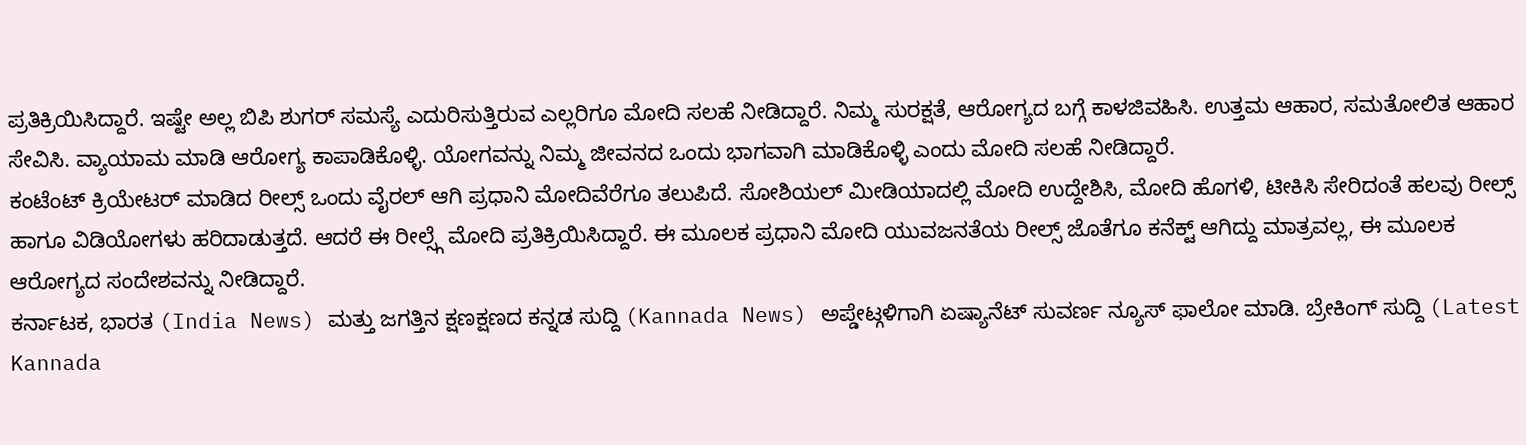ಪ್ರತಿಕ್ರಿಯಿಸಿದ್ದಾರೆ. ಇಷ್ಟೇ ಅಲ್ಲ ಬಿಪಿ ಶುಗರ್ ಸಮಸ್ಯೆ ಎದುರಿಸುತ್ತಿರುವ ಎಲ್ಲರಿಗೂ ಮೋದಿ ಸಲಹೆ ನೀಡಿದ್ದಾರೆ. ನಿಮ್ಮ ಸುರಕ್ಷತೆ, ಆರೋಗ್ಯದ ಬಗ್ಗೆ ಕಾಳಜಿವಹಿಸಿ. ಉತ್ತಮ ಆಹಾರ, ಸಮತೋಲಿತ ಆಹಾರ ಸೇವಿಸಿ. ವ್ಯಾಯಾಮ ಮಾಡಿ ಆರೋಗ್ಯ ಕಾಪಾಡಿಕೊಳ್ಳಿ. ಯೋಗವನ್ನು ನಿಮ್ಮ ಜೀವನದ ಒಂದು ಭಾಗವಾಗಿ ಮಾಡಿಕೊಳ್ಳಿ ಎಂದು ಮೋದಿ ಸಲಹೆ ನೀಡಿದ್ದಾರೆ.
ಕಂಟೆಂಟ್ ಕ್ರಿಯೇಟರ್ ಮಾಡಿದ ರೀಲ್ಸ್ ಒಂದು ವೈರಲ್ ಆಗಿ ಪ್ರಧಾನಿ ಮೋದಿವೆರೆಗೂ ತಲುಪಿದೆ. ಸೋಶಿಯಲ್ ಮೀಡಿಯಾದಲ್ಲಿ ಮೋದಿ ಉದ್ದೇಶಿಸಿ, ಮೋದಿ ಹೊಗಳಿ, ಟೀಕಿಸಿ ಸೇರಿದಂತೆ ಹಲವು ರೀಲ್ಸ್ ಹಾಗೂ ವಿಡಿಯೋಗಳು ಹರಿದಾಡುತ್ತದೆ. ಆದರೆ ಈ ರೀಲ್ಸ್ಗೆ ಮೋದಿ ಪ್ರತಿಕ್ರಿಯಿಸಿದ್ದಾರೆ. ಈ ಮೂಲಕ ಪ್ರಧಾನಿ ಮೋದಿ ಯುವಜನತೆಯ ರೀಲ್ಸ್ ಜೊತೆಗೂ ಕನೆಕ್ಟ್ ಆಗಿದ್ದು ಮಾತ್ರವಲ್ಲ, ಈ ಮೂಲಕ ಆರೋಗ್ಯದ ಸಂದೇಶವನ್ನು ನೀಡಿದ್ದಾರೆ.
ಕರ್ನಾಟಕ, ಭಾರತ (India News) ಮತ್ತು ಜಗತ್ತಿನ ಕ್ಷಣಕ್ಷಣದ ಕನ್ನಡ ಸುದ್ದಿ (Kannada News) ಅಪ್ಡೇಟ್ಗಳಿಗಾಗಿ ಏಷ್ಯಾನೆಟ್ ಸುವರ್ಣ ನ್ಯೂಸ್ ಫಾಲೋ ಮಾಡಿ. ಬ್ರೇಕಿಂಗ್ ಸುದ್ದಿ (Latest Kannada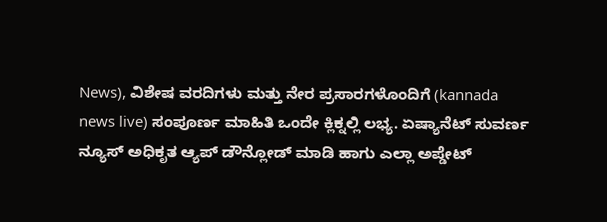News), ವಿಶೇಷ ವರದಿಗಳು ಮತ್ತು ನೇರ ಪ್ರಸಾರಗಳೊಂದಿಗೆ (kannada news live) ಸಂಪೂರ್ಣ ಮಾಹಿತಿ ಒಂದೇ ಕ್ಲಿಕ್ನಲ್ಲಿ ಲಭ್ಯ. ಏಷ್ಯಾನೆಟ್ ಸುವರ್ಣ ನ್ಯೂಸ್ ಅಧಿಕೃತ ಆ್ಯಪ್ ಡೌನ್ಲೋಡ್ ಮಾಡಿ ಹಾಗು ಎಲ್ಲಾ ಅಪ್ಡೇಟ್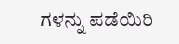ಗಳನ್ನು ಪಡೆಯಿರಿ